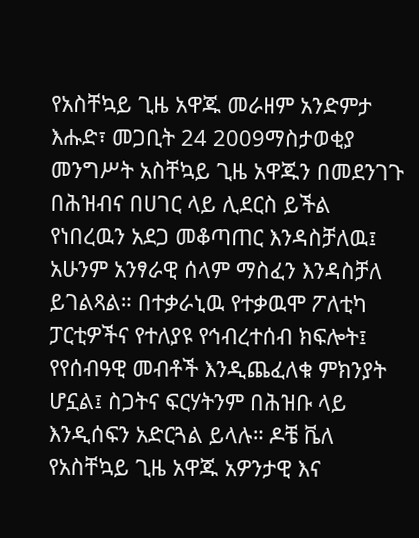የአስቸኳይ ጊዜ አዋጁ መራዘም አንድምታ
እሑድ፣ መጋቢት 24 2009ማስታወቂያ
መንግሥት አስቸኳይ ጊዜ አዋጁን በመደንገጉ በሕዝብና በሀገር ላይ ሊደርስ ይችል የነበረዉን አደጋ መቆጣጠር እንዳስቻለዉ፤ አሁንም አንፃራዊ ሰላም ማስፈን እንዳስቻለ ይገልጻል። በተቃራኒዉ የተቃዉሞ ፖለቲካ ፓርቲዎችና የተለያዩ የኅብረተሰብ ክፍሎት፤ የየሰብዓዊ መብቶች እንዲጨፈለቁ ምክንያት ሆኗል፤ ስጋትና ፍርሃትንም በሕዝቡ ላይ እንዲሰፍን አድርጓል ይላሉ። ዶቼ ቬለ የአስቸኳይ ጊዜ አዋጁ አዎንታዊ እና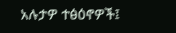አሉታዎ ተፅዕኖዎች፤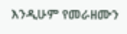እንዲሁም የመራዘሙን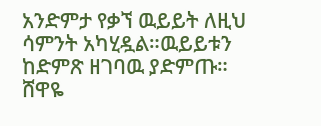አንድምታ የቃኘ ዉይይት ለዚህ ሳምንት አካሂዷል።ዉይይቱን ከድምጽ ዘገባዉ ያድምጡ።
ሸዋዬ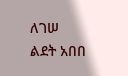ለገሠ
ልደት አበበ